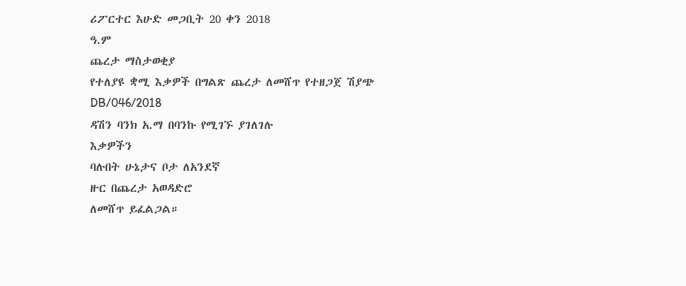ሪፖርተር እሁድ መጋቢት 20 ቀን 2018
ዓ.ም
ጨረታ ማስታወቂያ
የተለያዩ ቋሚ እቃዎች በግልጽ ጨረታ ለመሸጥ የተዘጋጀ ሽያጭ DB/046/2018
ዳሽን ባንክ አ.ማ በባንኩ የሚገኙ ያገለገሉ
እቃዎችን
ባሉበት ሁኔታና ቦታ ለአንደኛ
ዙር በጨረታ አወዳድሮ
ለመሸጥ ይፈልጋል።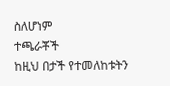ስለሆነም
ተጫራቾች
ከዚህ በታች የተመለከቱትን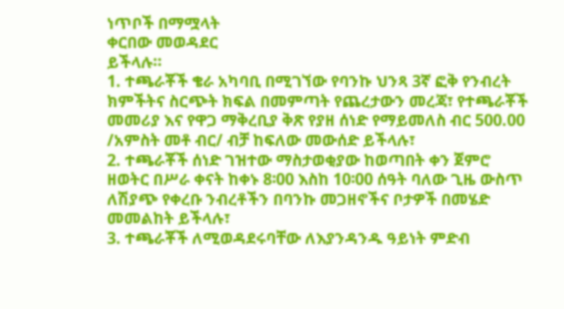ነጥቦች በማሟላት
ቀርበው መወዳደር
ይችላሉ።
1. ተጫራቾች ቄራ አካባቢ በሚገኘው የባንኩ ህንጻ 3ኛ ፎቅ የንብረት ክምችትና ስርጭት ክፍል በመምጣት የጨረታውን መረጃ፣ የተጫራቾች መመሪያ እና የዋጋ ማቅረቢያ ቅጽ የያዘ ሰነድ የማይመለስ ብር 500.00 /አምስት መቶ ብር/ ብቻ ከፍለው መውሰድ ይችላሉ፣
2. ተጫራቾች ሰነድ ገዝተው ማስታወቂያው ከወጣበት ቀን ጀምሮ ዘወትር በሥራ ቀናት ከቀኑ 8፡00 እስከ 10፡00 ሰዓት ባለው ጊዜ ውስጥ ለሽያጭ የቀረቡ ንብረቶችን በባንኩ መጋዘኖችና ቦታዎች በመሄድ መመልከት ይችላሉ፣
3. ተጫራቾች ለሚወዳደሩባቸው ለእያንዳንዱ ዓይነት ምድብ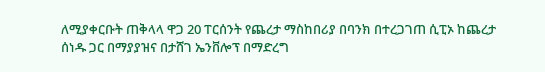ለሚያቀርቡት ጠቅላላ ዋጋ 20 ፐርሰንት የጨረታ ማስከበሪያ በባንክ በተረጋገጠ ሲፒኦ ከጨረታ ሰነዱ ጋር በማያያዝና በታሸገ ኤንቨሎፕ በማድረግ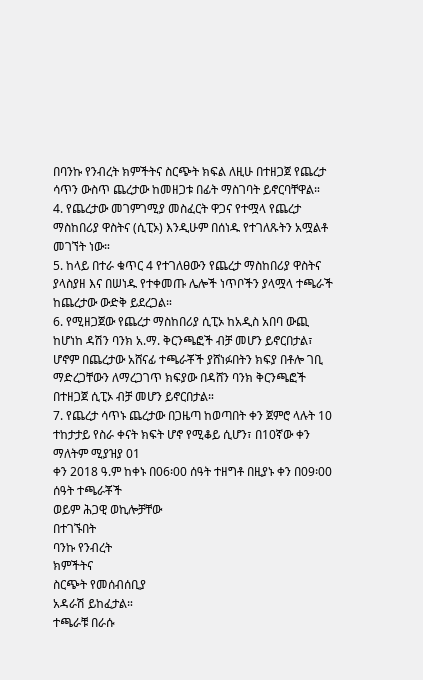በባንኩ የንብረት ክምችትና ስርጭት ክፍል ለዚሁ በተዘጋጀ የጨረታ ሳጥን ውስጥ ጨረታው ከመዘጋቱ በፊት ማስገባት ይኖርባቸዋል።
4. የጨረታው መገምገሚያ መስፈርት ዋጋና የተሟላ የጨረታ ማስከበሪያ ዋስትና (ሲፒኦ) እንዲሁም በሰነዱ የተገለጹትን አሟልቶ መገኘት ነው።
5. ከላይ በተራ ቁጥር 4 የተገለፀውን የጨረታ ማስከበሪያ ዋስትና ያላስያዘ እና በሠነዱ የተቀመጡ ሌሎች ነጥቦችን ያላሟላ ተጫራች ከጨረታው ውድቅ ይደረጋል።
6. የሚዘጋጀው የጨረታ ማስከበሪያ ሲፒኦ ከአዲስ አበባ ውጪ ከሆነከ ዳሽን ባንክ አ.ማ. ቅርንጫፎች ብቻ መሆን ይኖርበታል፣ ሆኖም በጨረታው አሸናፊ ተጫራቾች ያሸነፉበትን ክፍያ በቶሎ ገቢ ማድረጋቸውን ለማረጋገጥ ክፍያው በዳሸን ባንክ ቅርንጫፎች በተዘጋጀ ሲፒኦ ብቻ መሆን ይኖርበታል።
7. የጨረታ ሳጥኑ ጨረታው በጋዜጣ ከወጣበት ቀን ጀምሮ ላሉት 10 ተከታታይ የስራ ቀናት ክፍት ሆኖ የሚቆይ ሲሆን፣ በ10ኛው ቀን ማለትም ሚያዝያ 01
ቀን 2018 ዓ.ም ከቀኑ በ06፡00 ሰዓት ተዘግቶ በዚያኑ ቀን በ09፡00 ሰዓት ተጫራቾች
ወይም ሕጋዊ ወኪሎቻቸው
በተገኙበት
ባንኩ የንብረት
ክምችትና
ስርጭት የመሰብሰቢያ
አዳራሽ ይከፈታል።
ተጫራቹ በራሱ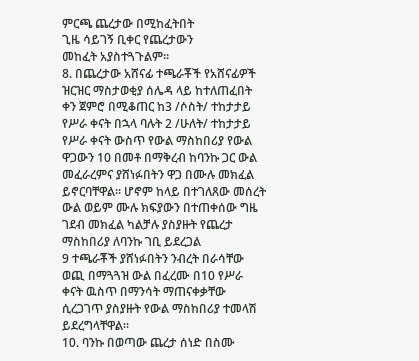ምርጫ ጨረታው በሚከፈትበት
ጊዜ ሳይገኝ ቢቀር የጨረታውን
መከፈት አያስተጓጉልም።
8. በጨረታው አሸናፊ ተጫራቾች የአሸናፊዎች ዝርዝር ማስታወቂያ ሰሌዳ ላይ ከተለጠፈበት ቀን ጀምሮ በሚቆጠር ከ3 /ሶስት/ ተከታታይ የሥራ ቀናት በኋላ ባሉት 2 /ሁለት/ ተከታታይ የሥራ ቀናት ውስጥ የውል ማስከበሪያ የውል ዋጋውን 10 በመቶ በማቅረብ ከባንኩ ጋር ውል መፈራረምና ያሸነፉበትን ዋጋ በሙሉ መክፈል ይኖርባቸዋል። ሆኖም ከላይ በተገለጸው መሰረት ውል ወይም ሙሉ ክፍያውን በተጠቀሰው ግዜ ገደብ መክፈል ካልቻሉ ያስያዙት የጨረታ ማስከበሪያ ለባንኩ ገቢ ይደረጋል
9 ተጫራቾች ያሸነፉበትን ንብረት በራሳቸው ወጪ በማጓጓዝ ውል በፈረሙ በ10 የሥራ ቀናት ዉስጥ በማንሳት ማጠናቀቃቸው ሲረጋገጥ ያስያዙት የውል ማስከበሪያ ተመላሽ ይደረግላቸዋል።
10. ባንኩ በወጣው ጨረታ ሰነድ በስሙ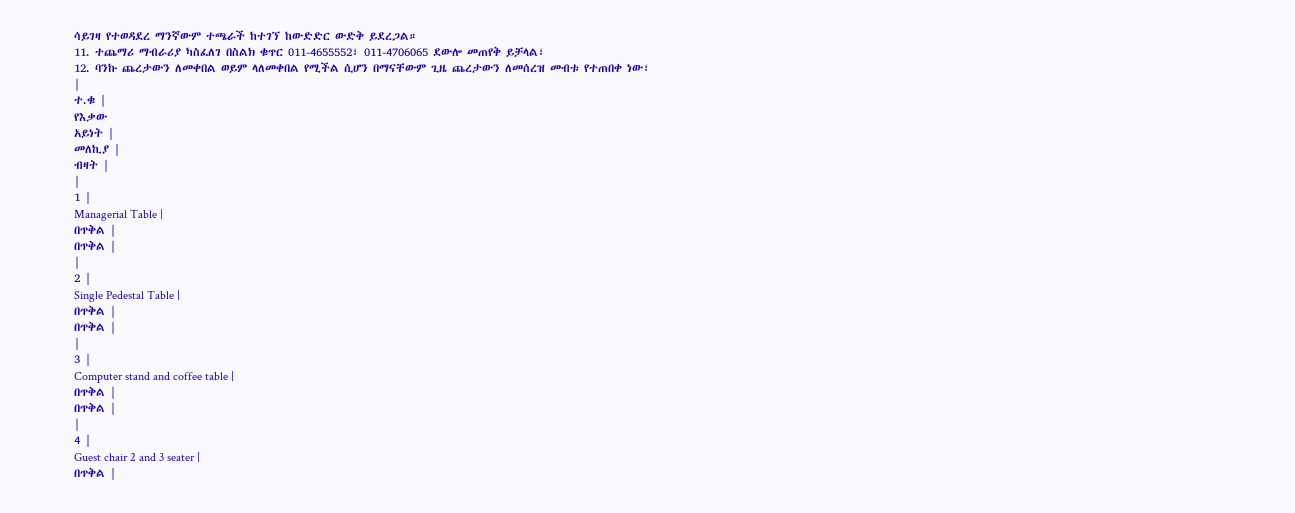ሳይገዛ የተወዳደረ ማንኛውም ተጫራች ከተገኘ ከውድድር ውድቅ ይደረጋል።
11. ተጨማሪ ማብራሪያ ካስፈለገ በስልክ ቁጥር 011-4655552፣ 011-4706065 ደውሎ መጠየቅ ይቻላል፣
12. ባንኩ ጨረታውን ለመቀበል ወይም ላለመቀበል የሚችል ሲሆን በማናቸውም ጊዜ ጨረታውን ለመሰረዝ መብቱ የተጠበቀ ነው፣
|
ተ.ቁ |
የእቃው
አይነት |
መለኪያ |
ብዛት |
|
1 |
Managerial Table |
በጥቅል |
በጥቅል |
|
2 |
Single Pedestal Table |
በጥቅል |
በጥቅል |
|
3 |
Computer stand and coffee table |
በጥቅል |
በጥቅል |
|
4 |
Guest chair 2 and 3 seater |
በጥቅል |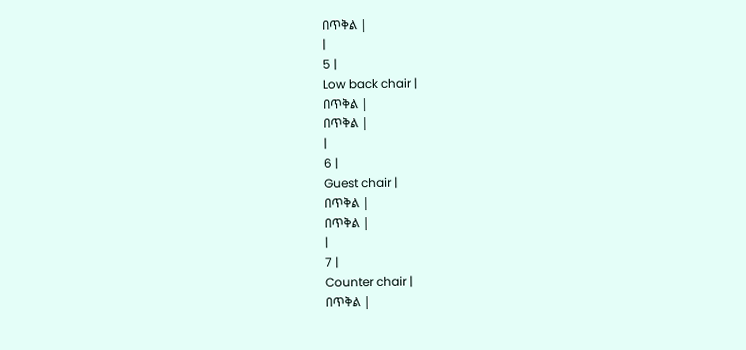በጥቅል |
|
5 |
Low back chair |
በጥቅል |
በጥቅል |
|
6 |
Guest chair |
በጥቅል |
በጥቅል |
|
7 |
Counter chair |
በጥቅል |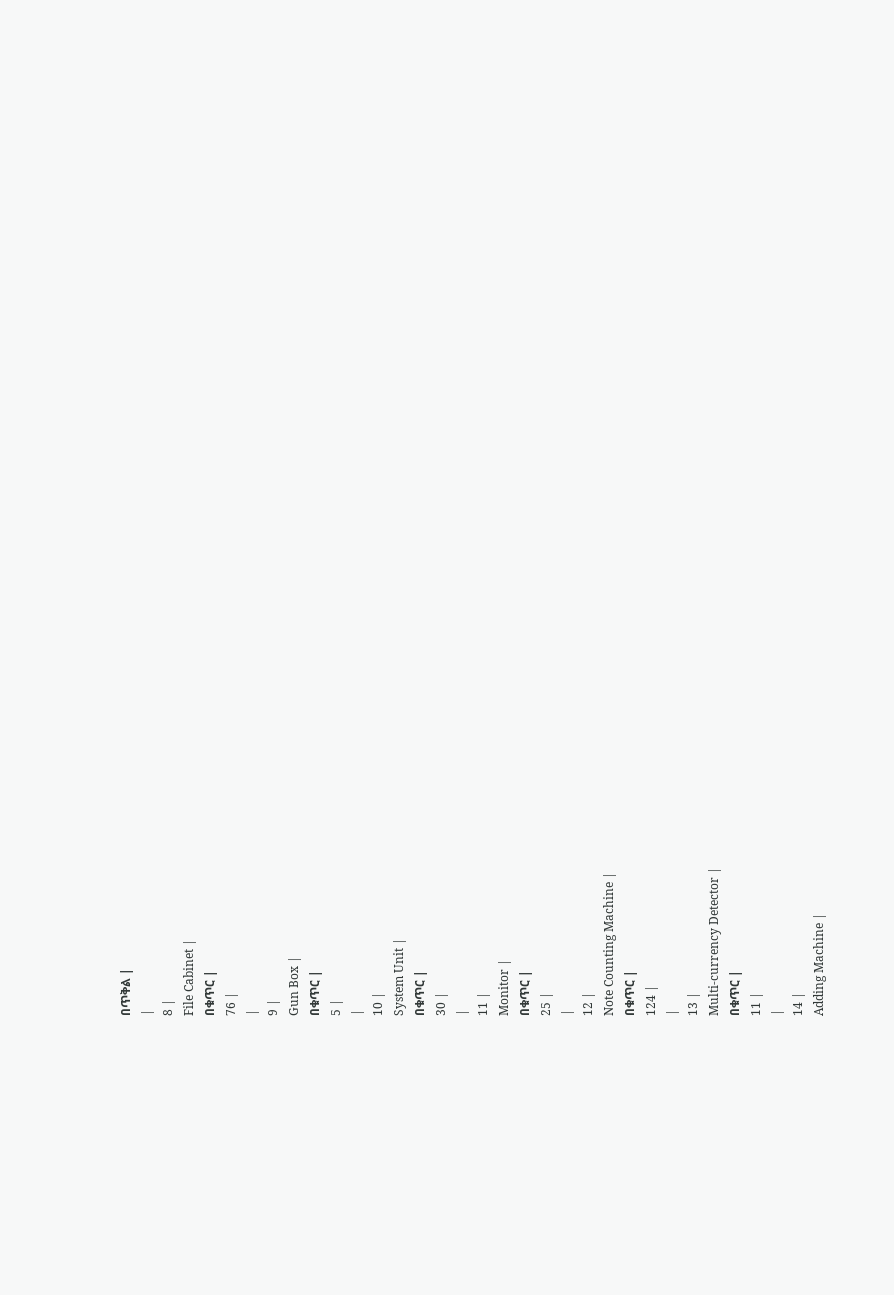በጥቅል |
|
8 |
File Cabinet |
በቁጥር |
76 |
|
9 |
Gun Box |
በቁጥር |
5 |
|
10 |
System Unit |
በቁጥር |
30 |
|
11 |
Monitor |
በቁጥር |
25 |
|
12 |
Note Counting Machine |
በቁጥር |
124 |
|
13 |
Multi-currency Detector |
በቁጥር |
11 |
|
14 |
Adding Machine |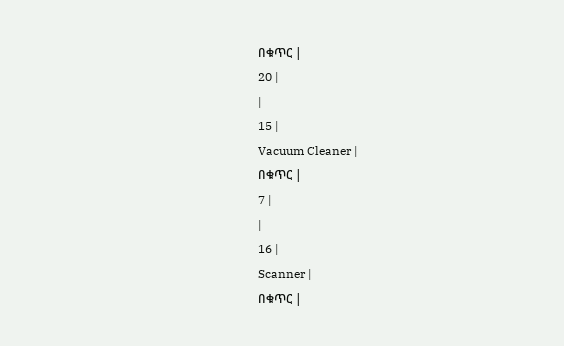በቁጥር |
20 |
|
15 |
Vacuum Cleaner |
በቁጥር |
7 |
|
16 |
Scanner |
በቁጥር |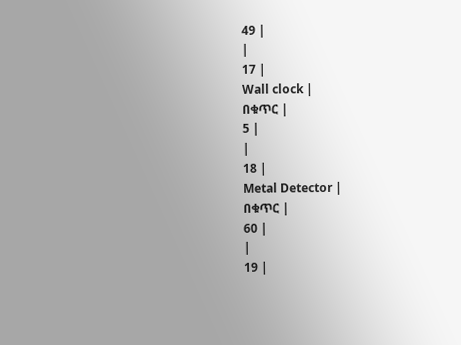49 |
|
17 |
Wall clock |
በቁጥር |
5 |
|
18 |
Metal Detector |
በቁጥር |
60 |
|
19 |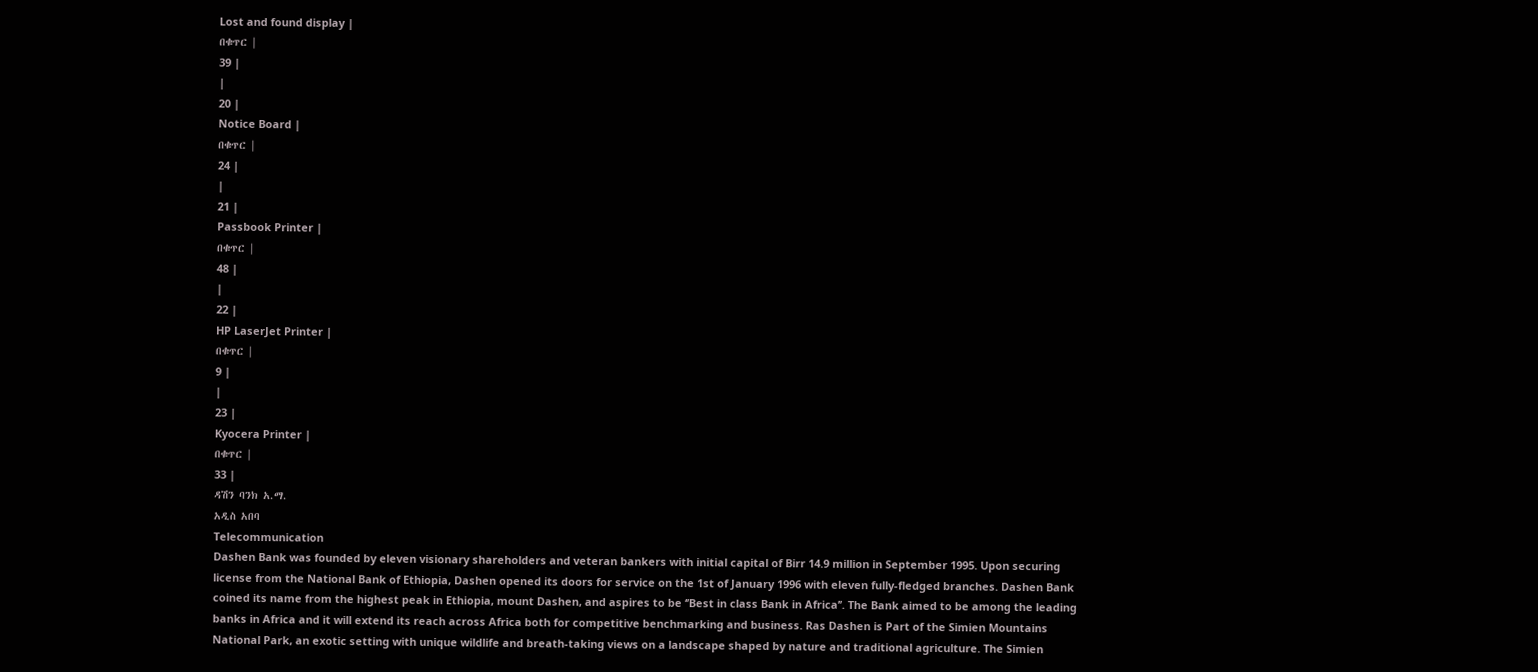Lost and found display |
በቁጥር |
39 |
|
20 |
Notice Board |
በቁጥር |
24 |
|
21 |
Passbook Printer |
በቁጥር |
48 |
|
22 |
HP LaserJet Printer |
በቁጥር |
9 |
|
23 |
Kyocera Printer |
በቁጥር |
33 |
ዳሽን ባንክ አ.ማ.
አዲስ አበባ
Telecommunication
Dashen Bank was founded by eleven visionary shareholders and veteran bankers with initial capital of Birr 14.9 million in September 1995. Upon securing license from the National Bank of Ethiopia, Dashen opened its doors for service on the 1st of January 1996 with eleven fully-fledged branches. Dashen Bank coined its name from the highest peak in Ethiopia, mount Dashen, and aspires to be ‘’Best in class Bank in Africa’’. The Bank aimed to be among the leading banks in Africa and it will extend its reach across Africa both for competitive benchmarking and business. Ras Dashen is Part of the Simien Mountains National Park, an exotic setting with unique wildlife and breath-taking views on a landscape shaped by nature and traditional agriculture. The Simien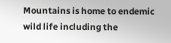Mountains is home to endemic wild life including the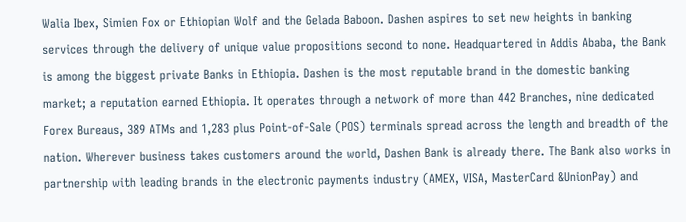Walia Ibex, Simien Fox or Ethiopian Wolf and the Gelada Baboon. Dashen aspires to set new heights in banking services through the delivery of unique value propositions second to none. Headquartered in Addis Ababa, the Bank is among the biggest private Banks in Ethiopia. Dashen is the most reputable brand in the domestic banking market; a reputation earned Ethiopia. It operates through a network of more than 442 Branches, nine dedicated Forex Bureaus, 389 ATMs and 1,283 plus Point-of-Sale (POS) terminals spread across the length and breadth of the nation. Wherever business takes customers around the world, Dashen Bank is already there. The Bank also works in partnership with leading brands in the electronic payments industry (AMEX, VISA, MasterCard &UnionPay) and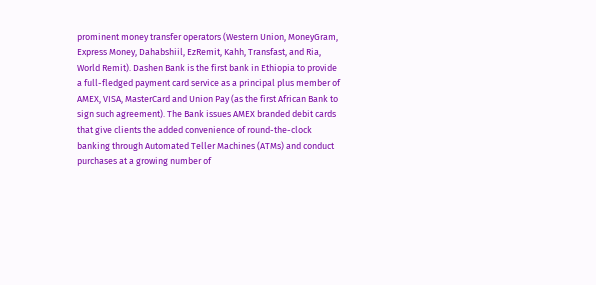prominent money transfer operators (Western Union, MoneyGram, Express Money, Dahabshiil, EzRemit, Kahh, Transfast, and Ria, World Remit). Dashen Bank is the first bank in Ethiopia to provide a full-fledged payment card service as a principal plus member of AMEX, VISA, MasterCard and Union Pay (as the first African Bank to sign such agreement). The Bank issues AMEX branded debit cards that give clients the added convenience of round-the-clock banking through Automated Teller Machines (ATMs) and conduct purchases at a growing number of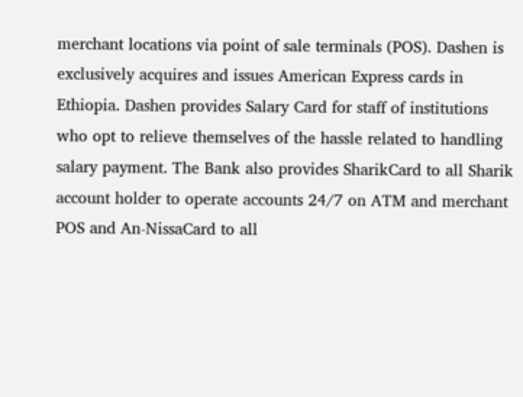merchant locations via point of sale terminals (POS). Dashen is exclusively acquires and issues American Express cards in Ethiopia. Dashen provides Salary Card for staff of institutions who opt to relieve themselves of the hassle related to handling salary payment. The Bank also provides SharikCard to all Sharik account holder to operate accounts 24/7 on ATM and merchant POS and An-NissaCard to all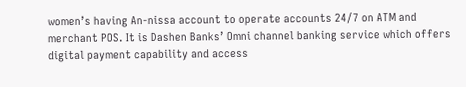women’s having An-nissa account to operate accounts 24/7 on ATM and merchant POS. It is Dashen Banks’ Omni channel banking service which offers digital payment capability and access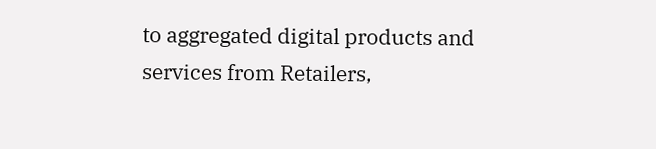to aggregated digital products and services from Retailers,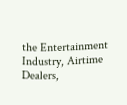the Entertainment Industry, Airtime Dealers,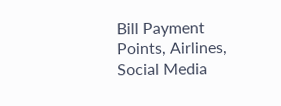Bill Payment Points, Airlines, Social Media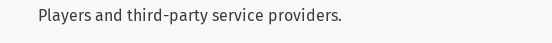Players and third-party service providers.